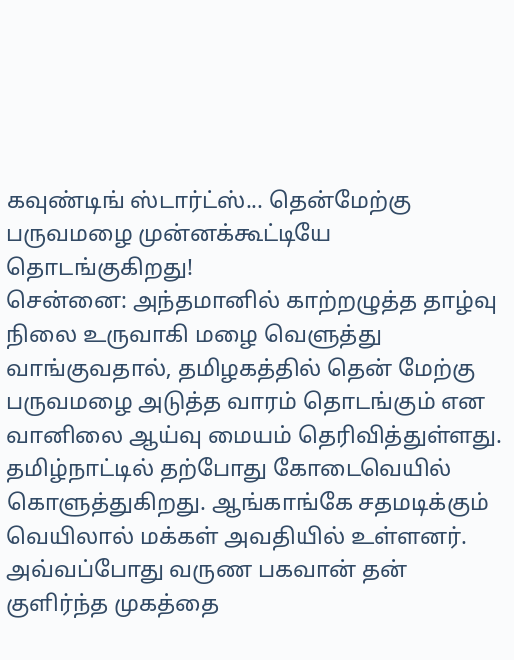கவுண்டிங் ஸ்டார்ட்ஸ்... தென்மேற்கு பருவமழை முன்னக்கூட்டியே தொடங்குகிறது!
சென்னை: அந்தமானில் காற்றழுத்த தாழ்வு நிலை உருவாகி மழை வெளுத்து வாங்குவதால், தமிழகத்தில் தென் மேற்கு பருவமழை அடுத்த வாரம் தொடங்கும் என வானிலை ஆய்வு மையம் தெரிவித்துள்ளது.
தமிழ்நாட்டில் தற்போது கோடைவெயில் கொளுத்துகிறது. ஆங்காங்கே சதமடிக்கும் வெயிலால் மக்கள் அவதியில் உள்ளனர். அவ்வப்போது வருண பகவான் தன் குளிர்ந்த முகத்தை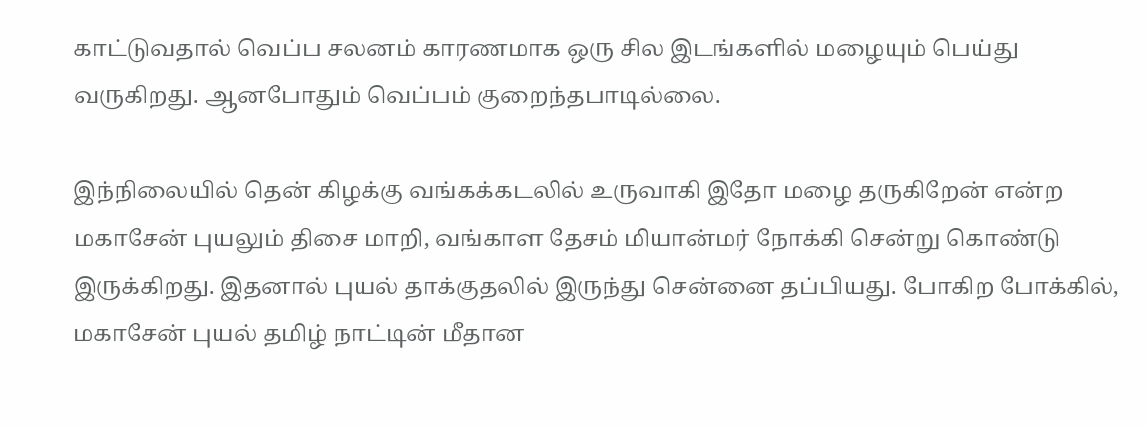காட்டுவதால் வெப்ப சலனம் காரணமாக ஒரு சில இடங்களில் மழையும் பெய்து வருகிறது. ஆனபோதும் வெப்பம் குறைந்தபாடில்லை.

இந்நிலையில் தென் கிழக்கு வங்கக்கடலில் உருவாகி இதோ மழை தருகிறேன் என்ற மகாசேன் புயலும் திசை மாறி, வங்காள தேசம் மியான்மர் நோக்கி சென்று கொண்டு இருக்கிறது. இதனால் புயல் தாக்குதலில் இருந்து சென்னை தப்பியது. போகிற போக்கில், மகாசேன் புயல் தமிழ் நாட்டின் மீதான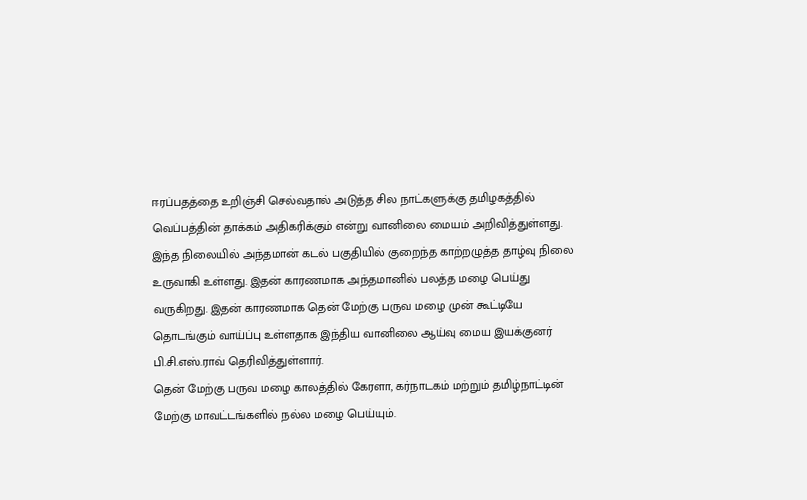ஈரப்பதத்தை உறிஞ்சி செல்வதால் அடுத்த சில நாட்களுக்கு தமிழகத்தில் வெப்பத்தின் தாக்கம் அதிகரிக்கும் என்று வானிலை மையம் அறிவித்துள்ளது.
இந்த நிலையில் அந்தமான் கடல் பகுதியில் குறைந்த காற்றழுத்த தாழ்வு நிலை உருவாகி உள்ளது. இதன் காரணமாக அந்தமானில் பலத்த மழை பெய்து வருகிறது. இதன் காரணமாக தென் மேற்கு பருவ மழை முன் கூட்டியே தொடங்கும் வாய்ப்பு உள்ளதாக இந்திய வானிலை ஆய்வு மைய இயக்குனர் பி.சி.எஸ்.ராவ் தெரிவித்துள்ளார்.
தென் மேற்கு பருவ மழை காலத்தில் கேரளா, கர்நாடகம் மற்றும் தமிழ்நாட்டின் மேற்கு மாவட்டங்களில் நல்ல மழை பெய்யும்.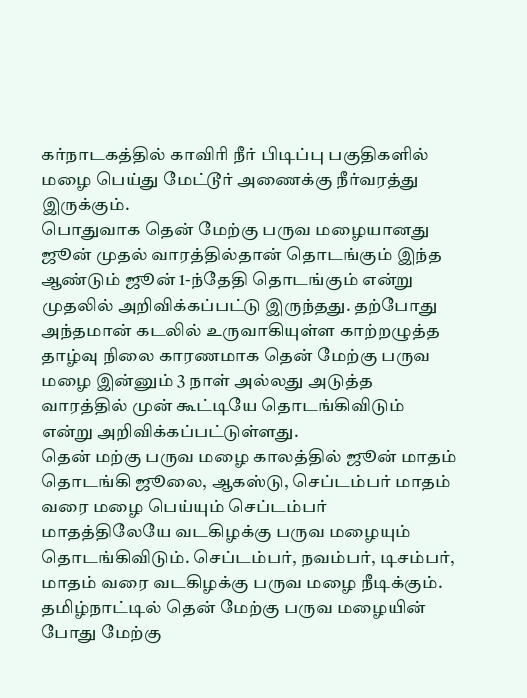கர்நாடகத்தில் காவிரி நீர் பிடிப்பு பகுதிகளில் மழை பெய்து மேட்டூர் அணைக்கு நீர்வரத்து இருக்கும்.
பொதுவாக தென் மேற்கு பருவ மழையானது ஜூன் முதல் வாரத்தில்தான் தொடங்கும் இந்த ஆண்டும் ஜூன் 1-ந்தேதி தொடங்கும் என்று முதலில் அறிவிக்கப்பட்டு இருந்தது. தற்போது அந்தமான் கடலில் உருவாகியுள்ள காற்றழுத்த தாழ்வு நிலை காரணமாக தென் மேற்கு பருவ மழை இன்னும் 3 நாள் அல்லது அடுத்த வாரத்தில் முன் கூட்டியே தொடங்கிவிடும் என்று அறிவிக்கப்பட்டுள்ளது.
தென் மற்கு பருவ மழை காலத்தில் ஜூன் மாதம் தொடங்கி ஜூலை, ஆகஸ்டு, செப்டம்பர் மாதம் வரை மழை பெய்யும் செப்டம்பர் மாதத்திலேயே வடகிழக்கு பருவ மழையும் தொடங்கிவிடும். செப்டம்பர், நவம்பர், டிசம்பர், மாதம் வரை வடகிழக்கு பருவ மழை நீடிக்கும்.
தமிழ்நாட்டில் தென் மேற்கு பருவ மழையின் போது மேற்கு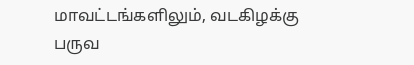மாவட்டங்களிலும், வடகிழக்கு பருவ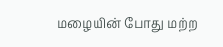மழையின் போது மற்ற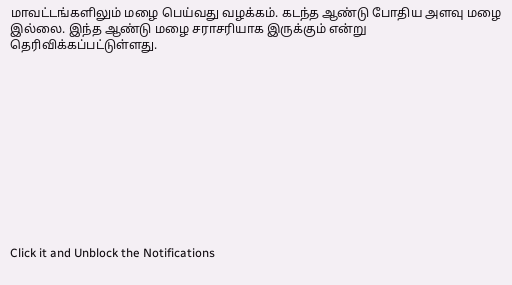மாவட்டங்களிலும் மழை பெய்வது வழக்கம். கடந்த ஆண்டு போதிய அளவு மழை இல்லை. இந்த ஆண்டு மழை சராசரியாக இருக்கும் என்று தெரிவிக்கப்பட்டுள்ளது.












Click it and Unblock the Notifications